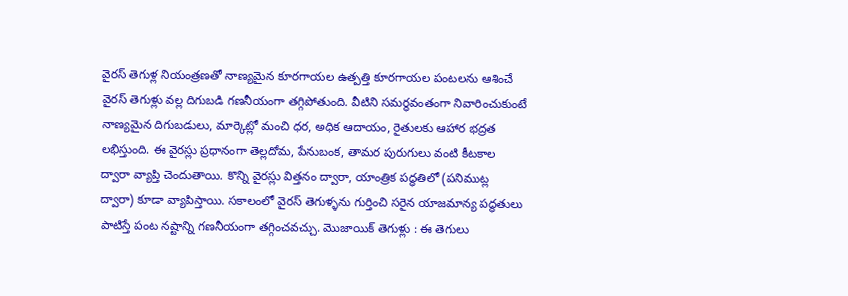వైరస్ తెగుళ్ల నియంత్రణతో నాణ్యమైన కూరగాయల ఉత్పత్తి కూరగాయల పంటలను ఆశించే వైరస్ తెగుళ్లు వల్ల దిగుబడి గణనీయంగా తగ్గిపోతుంది. వీటిని సమర్థవంతంగా నివారించుకుంటే నాణ్యమైన దిగుబడులు, మార్కెట్లో మంచి ధర, అధిక ఆదాయం, రైతులకు ఆహార భద్రత లభిస్తుంది. ఈ వైరస్లు ప్రధానంగా తెల్లదోమ, పేనుబంక, తామర పురుగులు వంటి కీటకాల ద్వారా వ్యాప్తి చెందుతాయి. కొన్ని వైరస్లు విత్తనం ద్వారా, యాంత్రిక పద్ధతిలో (పనిముట్ల ద్వారా) కూడా వ్యాపిస్తాయి. సకాలంలో వైరస్ తెగుళ్ళను గుర్తించి సరైన యాజమాన్య పద్ధతులు పాటిస్తే పంట నష్టాన్ని గణనీయంగా తగ్గించవచ్చు. మొజాయిక్ తెగుళ్లు : ఈ తెగులు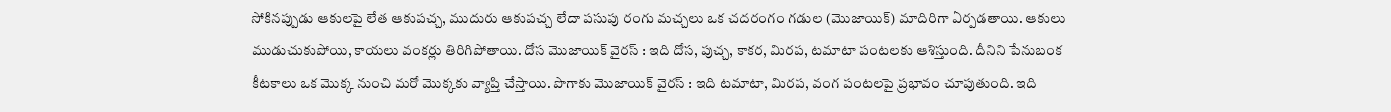సోకినప్పుడు ఆకులపై లేత ఆకుపచ్చ, ముదురు ఆకుపచ్చ లేదా పసుపు రంగు మచ్చలు ఒక చదరంగం గడుల (మొజాయిక్) మాదిరిగా ఏర్పడతాయి. ఆకులు ముడుచుకుపోయి, కాయలు వంకర్లు తిరిగిపోతాయి. దోస మొజాయిక్ వైరస్ : ఇది దోస, పుచ్చ, కాకర, మిరప, టమాటా పంటలకు ఆశిస్తుంది. దీనిని పేనుబంక కీటకాలు ఒక మొక్క నుంచి మరో మొక్కకు వ్యాప్తి చేస్తాయి. పొగాకు మొజాయిక్ వైరస్ : ఇది టమాటా, మిరప, వంగ పంటలపై ప్రభావం చూపుతుంది. ఇది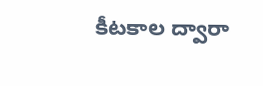కీటకాల ద్వారా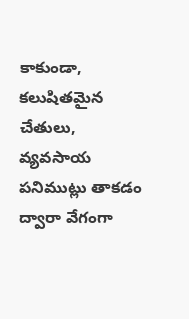కాకుండా, కలుషితమైన చేతులు, వ్యవసాయ పనిముట్లు తాకడం ద్వారా వేగంగా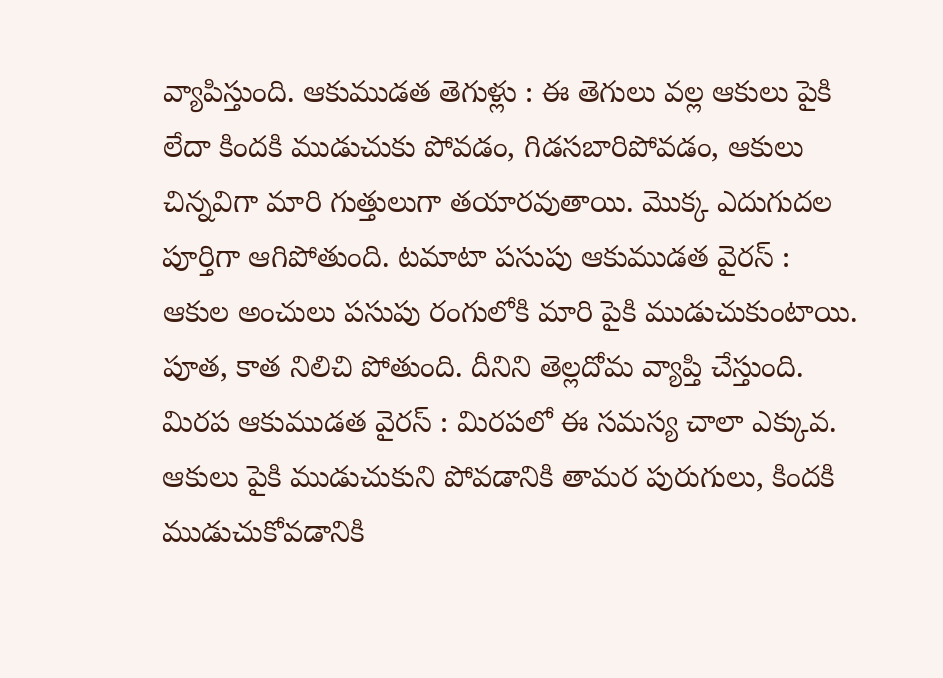వ్యాపిస్తుంది. ఆకుముడత తెగుళ్లు : ఈ తెగులు వల్ల ఆకులు పైకి లేదా కిందకి ముడుచుకు పోవడం, గిడసబారిపోవడం, ఆకులు చిన్నవిగా మారి గుత్తులుగా తయారవుతాయి. మొక్క ఎదుగుదల పూర్తిగా ఆగిపోతుంది. టమాటా పసుపు ఆకుముడత వైరస్ : ఆకుల అంచులు పసుపు రంగులోకి మారి పైకి ముడుచుకుంటాయి. పూత, కాత నిలిచి పోతుంది. దీనిని తెల్లదోమ వ్యాప్తి చేస్తుంది. మిరప ఆకుముడత వైరస్ : మిరపలో ఈ సమస్య చాలా ఎక్కువ. ఆకులు పైకి ముడుచుకుని పోవడానికి తామర పురుగులు, కిందకి ముడుచుకోవడానికి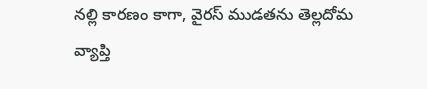నల్లి కారణం కాగా, వైరస్ ముడతను తెల్లదోమ వ్యాప్తి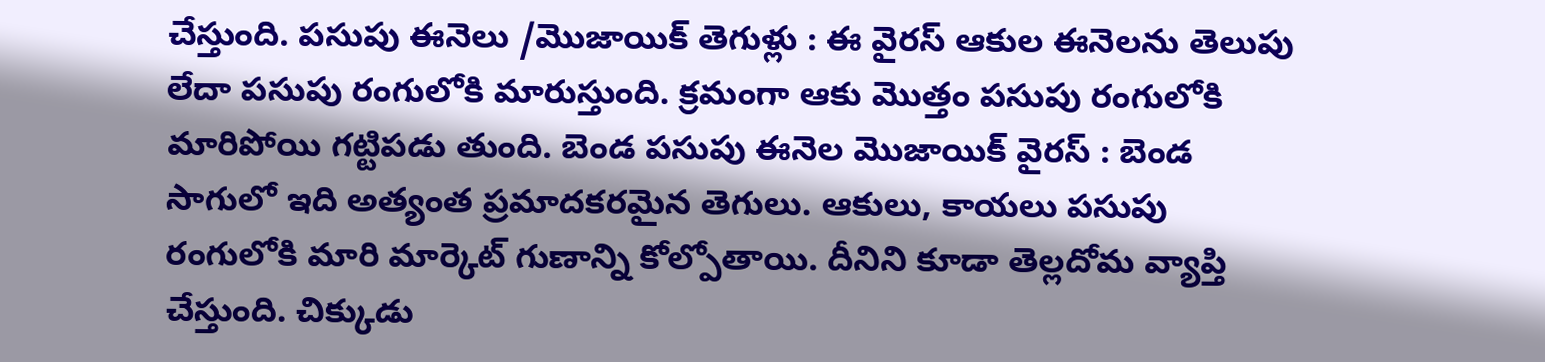చేస్తుంది. పసుపు ఈనెలు /మొజాయిక్ తెగుళ్లు : ఈ వైరస్ ఆకుల ఈనెలను తెలుపు లేదా పసుపు రంగులోకి మారుస్తుంది. క్రమంగా ఆకు మొత్తం పసుపు రంగులోకి మారిపోయి గట్టిపడు తుంది. బెండ పసుపు ఈనెల మొజాయిక్ వైరస్ : బెండ సాగులో ఇది అత్యంత ప్రమాదకరమైన తెగులు. ఆకులు, కాయలు పసుపు రంగులోకి మారి మార్కెట్ గుణాన్ని కోల్పోతాయి. దీనిని కూడా తెల్లదోమ వ్యాప్తి చేస్తుంది. చిక్కుడు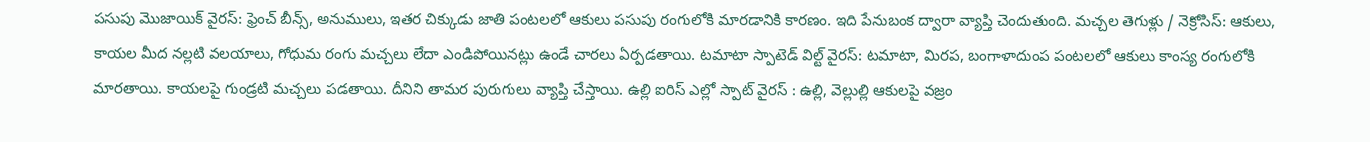పసుపు మొజాయిక్ వైరస్: ఫ్రెంచ్ బీన్స్, అనుములు, ఇతర చిక్కుడు జాతి పంటలలో ఆకులు పసుపు రంగులోకి మారడానికి కారణం. ఇది పేనుబంక ద్వారా వ్యాప్తి చెందుతుంది. మచ్చల తెగుళ్లు / నెక్రోసిస్: ఆకులు, కాయల మీద నల్లటి వలయాలు, గోధుమ రంగు మచ్చలు లేదా ఎండిపోయినట్లు ఉండే చారలు ఏర్పడతాయి. టమాటా స్పాటెడ్ విల్ట్ వైరస్: టమాటా, మిరప, బంగాళాదుంప పంటలలో ఆకులు కాంస్య రంగులోకి మారతాయి. కాయలపై గుండ్రటి మచ్చలు పడతాయి. దీనిని తామర పురుగులు వ్యాప్తి చేస్తాయి. ఉల్లి ఐరిస్ ఎల్లో స్పాట్ వైరస్ : ఉల్లి, వెల్లుల్లి ఆకులపై వజ్రం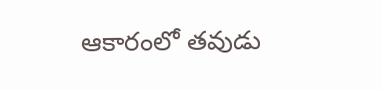ఆకారంలో తవుడు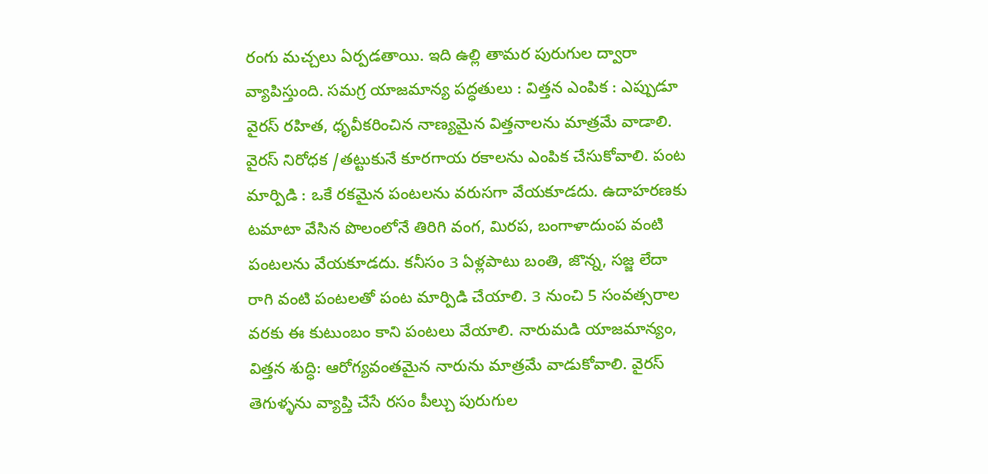రంగు మచ్చలు ఏర్పడతాయి. ఇది ఉల్లి తామర పురుగుల ద్వారా వ్యాపిస్తుంది. సమగ్ర యాజమాన్య పద్ధతులు : విత్తన ఎంపిక : ఎప్పుడూ వైరస్ రహిత, ధృవీకరించిన నాణ్యమైన విత్తనాలను మాత్రమే వాడాలి. వైరస్ నిరోధక /తట్టుకునే కూరగాయ రకాలను ఎంపిక చేసుకోవాలి. పంట మార్పిడి : ఒకే రకమైన పంటలను వరుసగా వేయకూడదు. ఉదాహరణకు టమాటా వేసిన పొలంలోనే తిరిగి వంగ, మిరప, బంగాళాదుంప వంటి పంటలను వేయకూడదు. కనీసం 3 ఏళ్లపాటు బంతి, జొన్న, సజ్జ లేదా రాగి వంటి పంటలతో పంట మార్పిడి చేయాలి. 3 నుంచి 5 సంవత్సరాల వరకు ఈ కుటుంబం కాని పంటలు వేయాలి. నారుమడి యాజమాన్యం, విత్తన శుద్ధి: ఆరోగ్యవంతమైన నారును మాత్రమే వాడుకోవాలి. వైరస్ తెగుళ్ళను వ్యాప్తి చేసే రసం పీల్చు పురుగుల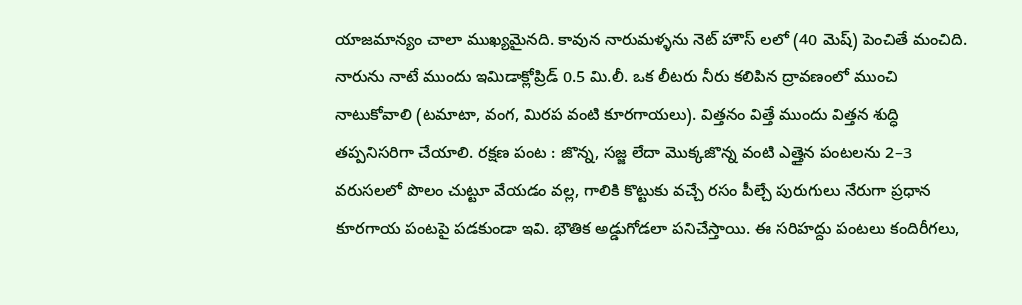యాజమాన్యం చాలా ముఖ్యమైనది. కావున నారుమళ్ళను నెట్ హౌస్ లలో (40 మెష్) పెంచితే మంచిది. నారును నాటే ముందు ఇమిడాక్లోప్రిడ్ 0.5 మి.లీ. ఒక లీటరు నీరు కలిపిన ద్రావణంలో ముంచి నాటుకోవాలి (టమాటా, వంగ, మిరప వంటి కూరగాయలు). విత్తనం విత్తే ముందు విత్తన శుద్ధి తప్పనిసరిగా చేయాలి. రక్షణ పంట : జొన్న, సజ్జ లేదా మొక్కజొన్న వంటి ఎత్తైన పంటలను 2–3 వరుసలలో పొలం చుట్టూ వేయడం వల్ల, గాలికి కొట్టుకు వచ్చే రసం పీల్చే పురుగులు నేరుగా ప్రధాన కూరగాయ పంటపై పడకుండా ఇవి. భౌతిక అడ్డుగోడలా పనిచేస్తాయి. ఈ సరిహద్దు పంటలు కందిరీగలు,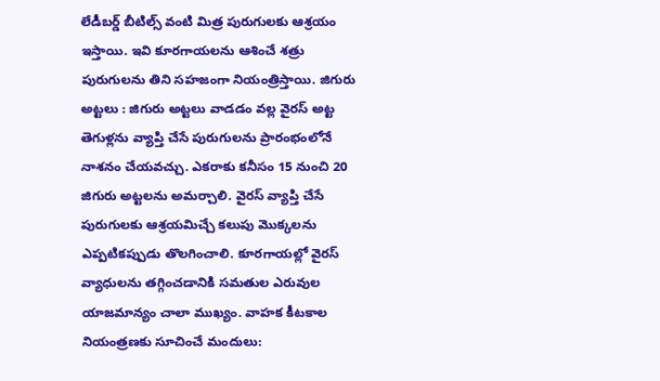లేడీబర్డ్ బీటిల్స్ వంటి మిత్ర పురుగులకు ఆశ్రయం ఇస్తాయి. ఇవి కూరగాయలను ఆశించే శత్రు పురుగులను తిని సహజంగా నియంత్రిస్తాయి. జిగురు అట్టలు : జిగురు అట్టలు వాడడం వల్ల వైరస్ అట్ట తెగుళ్లను వ్యాప్తి చేసే పురుగులను ప్రారంభంలోనే నాశనం చేయవచ్చు. ఎకరాకు కనీసం 15 నుంచి 20 జిగురు అట్టలను అమర్చాలి. వైరస్ వ్యాప్తి చేసే పురుగులకు ఆశ్రయమిచ్చే కలుపు మొక్కలను ఎప్పటికప్పుడు తొలగించాలి. కూరగాయల్లో వైరస్ వ్యాధులను తగ్గించడానికి సమతుల ఎరువుల యాజమాన్యం చాలా ముఖ్యం. వాహక కీటకాల నియంత్రణకు సూచించే మందులు: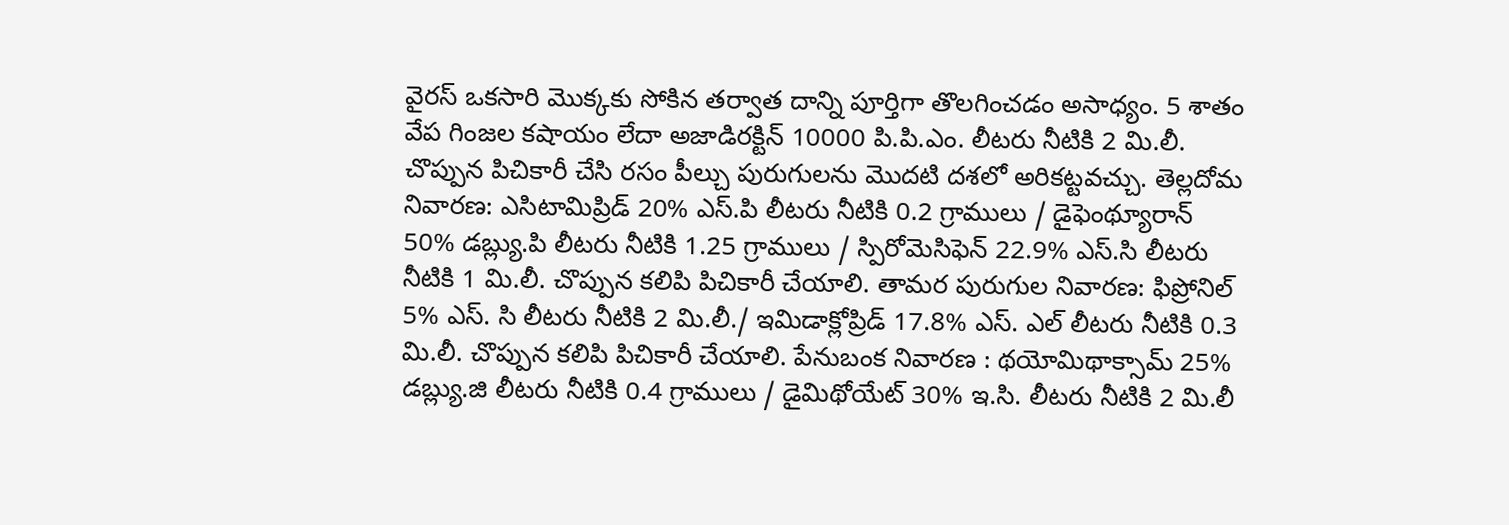వైరస్ ఒకసారి మొక్కకు సోకిన తర్వాత దాన్ని పూర్తిగా తొలగించడం అసాధ్యం. 5 శాతం వేప గింజల కషాయం లేదా అజాడిరక్టిన్ 10000 పి.పి.ఎం. లీటరు నీటికి 2 మి.లీ. చొప్పున పిచికారీ చేసి రసం పీల్చు పురుగులను మొదటి దశలో అరికట్టవచ్చు. తెల్లదోమ నివారణ: ఎసిటామిప్రిడ్ 20% ఎస్.పి లీటరు నీటికి 0.2 గ్రాములు / డైఫెంథ్యూరాన్ 50% డబ్ల్యు.పి లీటరు నీటికి 1.25 గ్రాములు / స్పిరోమెసిఫెన్ 22.9% ఎస్.సి లీటరు నీటికి 1 మి.లీ. చొప్పున కలిపి పిచికారీ చేయాలి. తామర పురుగుల నివారణ: ఫిప్రోనిల్ 5% ఎస్. సి లీటరు నీటికి 2 మి.లీ./ ఇమిడాక్లోప్రిడ్ 17.8% ఎస్. ఎల్ లీటరు నీటికి 0.3 మి.లీ. చొప్పున కలిపి పిచికారీ చేయాలి. పేనుబంక నివారణ : థయోమిథాక్సామ్ 25% డబ్ల్యు.జి లీటరు నీటికి 0.4 గ్రాములు / డైమిథోయేట్ 30% ఇ.సి. లీటరు నీటికి 2 మి.లీ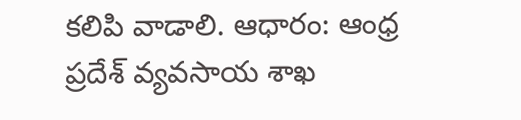కలిపి వాడాలి. ఆధారం: ఆంధ్ర ప్రదేశ్ వ్యవసాయ శాఖ